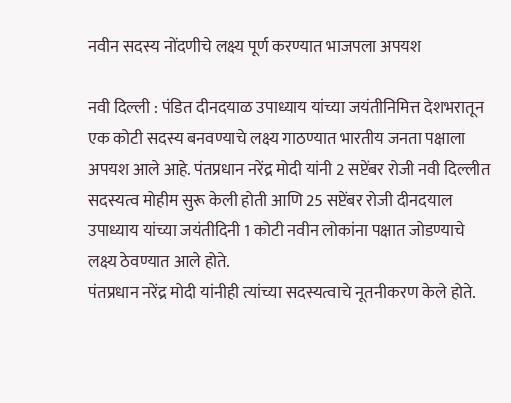नवीन सदस्य नोंदणीचे लक्ष्य पूर्ण करण्यात भाजपला अपयश

नवी दिल्ली : पंडित दीनदयाळ उपाध्याय यांच्या जयंतीनिमित्त देशभरातून एक कोटी सदस्य बनवण्याचे लक्ष्य गाठण्यात भारतीय जनता पक्षाला अपयश आले आहे. पंतप्रधान नरेंद्र मोदी यांनी 2 सप्टेंबर रोजी नवी दिल्लीत सदस्यत्व मोहीम सुरू केली होती आणि 25 सप्टेंबर रोजी दीनदयाल उपाध्याय यांच्या जयंतीदिनी 1 कोटी नवीन लोकांना पक्षात जोडण्याचे लक्ष्य ठेवण्यात आले होते.
पंतप्रधान नरेंद्र मोदी यांनीही त्यांच्या सदस्यत्वाचे नूतनीकरण केले होते.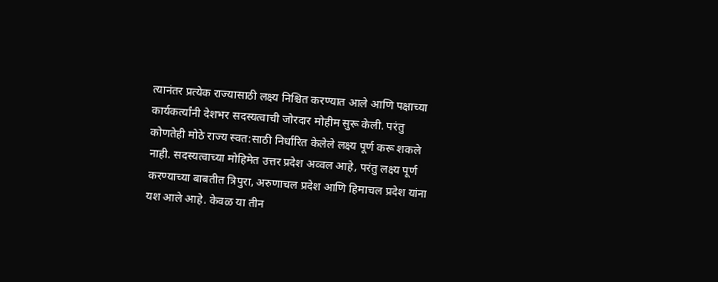त्यानंतर प्रत्येक राज्यासाठी लक्ष्य निश्चित करण्यात आले आणि पक्षाच्या कार्यकर्त्यांनी देशभर सदस्यत्वाची जोरदार मोहीम सुरू केली. परंतु कोणतेही मोठे राज्य स्वत:साठी निर्धारित केलेले लक्ष्य पूर्ण करू शकले नाही. सदस्यत्वाच्या मोहिमेत उत्तर प्रदेश अव्वल आहे, परंतु लक्ष्य पूर्ण करण्याच्या बाबतीत त्रिपुरा, अरुणाचल प्रदेश आणि हिमाचल प्रदेश यांना यश आले आहे. केवळ या तीन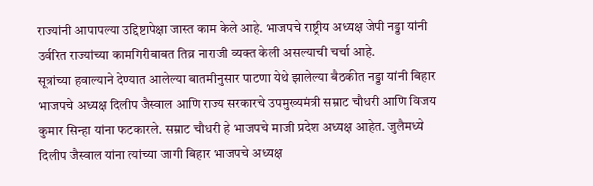राज्यांनी आपापल्या उद्दिष्टापेक्षा जास्त काम केले आहे. भाजपचे राष्ट्रीय अध्यक्ष जेपी नड्डा यांनी उर्वरित राज्यांच्या कामगिरीबाबत तिव्र नाराजी व्यक्त केली असल्याची चर्चा आहे.
सूत्रांच्या हवाल्याने देण्यात आलेल्या बातमीनुसार पाटणा येथे झालेल्या बैठकीत नड्डा यांनी बिहार भाजपचे अध्यक्ष दिलीप जैस्वाल आणि राज्य सरकारचे उपमुख्यमंत्री सम्राट चौधरी आणि विजय कुमार सिन्हा यांना फटकारले. सम्राट चौधरी हे भाजपचे माजी प्रदेश अध्यक्ष आहेत. जुलैमध्ये दिलीप जैस्वाल यांना त्यांच्या जागी बिहार भाजपचे अध्यक्ष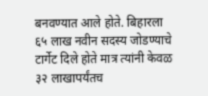बनवण्यात आले होते. बिहारला ६५ लाख नवीन सदस्य जोडण्याचे टार्गेट दिले होते मात्र त्यांनी केवळ ३२ लाखापर्यंतच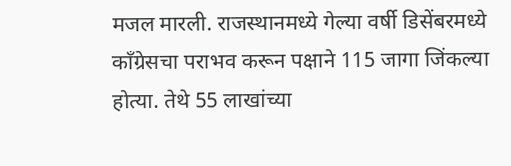मजल मारली. राजस्थानमध्ये गेल्या वर्षी डिसेंबरमध्ये काँग्रेसचा पराभव करून पक्षाने 115 जागा जिंकल्या होत्या. तेथे 55 लाखांच्या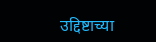उद्दिष्टाच्या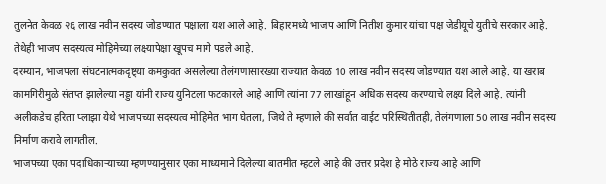तुलनेत केवळ २६ लाख नवीन सदस्य जोडण्यात पक्षाला यश आले आहे. बिहारमध्ये भाजप आणि नितीश कुमार यांचा पक्ष जेडीयूचे युतीचे सरकार आहे. तेथेही भाजप सदस्यत्व मोहिमेच्या लक्ष्यापेक्षा खूपच मागे पडले आहे.
दरम्यान, भाजपला संघटनात्मकदृष्ट्या कमकुवत असलेल्या तेलंगणासारख्या राज्यात केवळ 10 लाख नवीन सदस्य जोडण्यात यश आले आहे. या खराब कामगिरीमुळे संतप्त झालेल्या नड्डा यांनी राज्य युनिटला फटकारले आहे आणि त्यांना 77 लाखांहून अधिक सदस्य करण्याचे लक्ष्य दिले आहे. त्यांनी अलीकडेच हरिता प्लाझा येथे भाजपच्या सदस्यत्व मोहिमेत भाग घेतला, जिथे ते म्हणाले की सर्वात वाईट परिस्थितीतही, तेलंगणाला 50 लाख नवीन सदस्य निर्माण करावे लागतील.
भाजपच्या एका पदाधिकाऱ्याच्या म्हणण्यानुसार एका माध्यमाने दिलेल्या बातमीत म्हटले आहे की उत्तर प्रदेश हे मोठे राज्य आहे आणि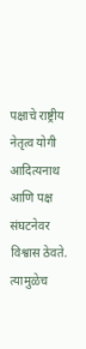पक्षाचे राष्ट्रीय नेतृत्व योगी आदित्यनाथ आणि पक्ष संघटनेवर विश्वास ठेवते. त्यामुळेच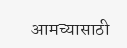आमच्यासाठी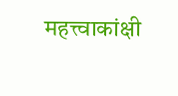महत्त्वाकांक्षी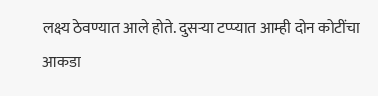लक्ष्य ठेवण्यात आले होते. दुसऱ्या टप्प्यात आम्ही दोन कोटींचा आकडा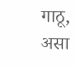गाठू, असा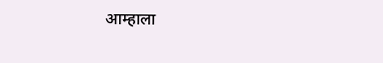आम्हाला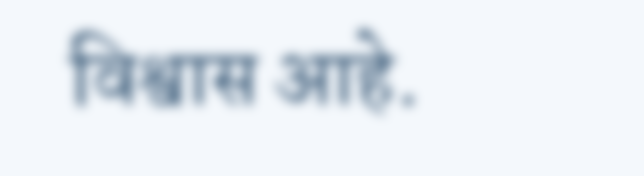विश्वास आहे.